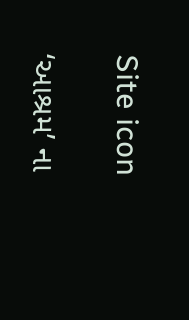Site icon

‘આશ્રમ’ ના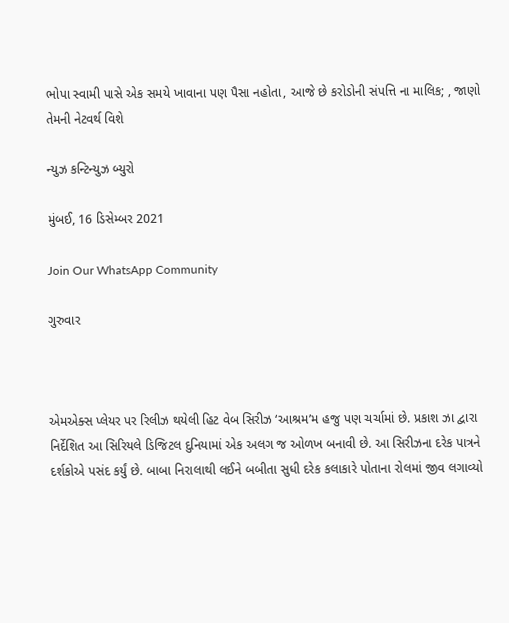ભોપા સ્વામી પાસે એક સમયે ખાવાના પણ પૈસા નહોતા, આજે છે કરોડોની સંપત્તિ ના માલિક; , જાણો તેમની નેટવર્થ વિશે

ન્યુઝ કન્ટિન્યુઝ બ્યુરો

મુંબઈ, 16 ડિસેમ્બર 2021

Join Our WhatsApp Community

ગુરુવાર



એમએક્સ પ્લેયર પર રિલીઝ થયેલી હિટ વેબ સિરીઝ ‘આશ્રમ’મ હજુ પણ ચર્ચામાં છે. પ્રકાશ ઝા દ્વારા નિર્દેશિત આ સિરિયલે ડિજિટલ દુનિયામાં એક અલગ જ ઓળખ બનાવી છે. આ સિરીઝના દરેક પાત્રને દર્શકોએ પસંદ કર્યું છે. બાબા નિરાલાથી લઈને બબીતા સુધી દરેક કલાકારે પોતાના રોલમાં જીવ લગાવ્યો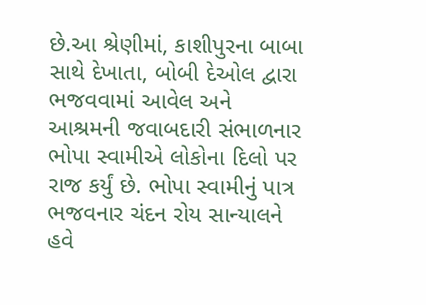છે.આ શ્રેણીમાં, કાશીપુરના બાબા સાથે દેખાતા, બોબી દેઓલ દ્વારા ભજવવામાં આવેલ અને આશ્રમની જવાબદારી સંભાળનાર ભોપા સ્વામીએ લોકોના દિલો પર રાજ કર્યું છે. ભોપા સ્વામીનું પાત્ર ભજવનાર ચંદન રોય સાન્યાલને હવે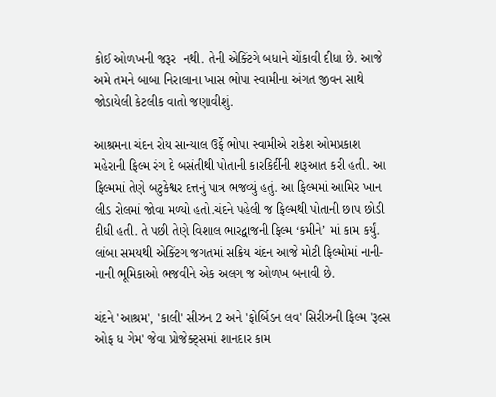કોઈ ઓળખની જરૂર  નથી. તેની એક્ટિંગે બધાને ચોંકાવી દીધા છે. આજે અમે તમને બાબા નિરાલાના ખાસ ભોપા સ્વામીના અંગત જીવન સાથે જોડાયેલી કેટલીક વાતો જણાવીશું.

આશ્રમના ચંદન રોય સાન્યાલ ઉર્ફે ભોપા સ્વામીએ રાકેશ ઓમપ્રકાશ મહેરાની ફિલ્મ રંગ દે બસંતીથી પોતાની કારકિર્દીની શરૂઆત કરી હતી. આ ફિલ્મમાં તેણે બટુકેશ્વર દત્તનું પાત્ર ભજવ્યું હતું. આ ફિલ્મમાં આમિર ખાન લીડ રોલમાં જોવા મળ્યો હતો.ચંદને પહેલી જ ફિલ્મથી પોતાની છાપ છોડી દીધી હતી. તે પછી તેણે વિશાલ ભારદ્વાજની ફિલ્મ ‘કમીને’ માં કામ કર્યું. લાંબા સમયથી એક્ટિંગ જગતમાં સક્રિય ચંદન આજે મોટી ફિલ્મોમાં નાની-નાની ભૂમિકાઓ ભજવીને એક અલગ જ ઓળખ બનાવી છે.

ચંદને 'આશ્રમ', 'કાલી' સીઝન 2 અને 'ફોર્બિડન લવ' સિરીઝની ફિલ્મ 'રૂલ્સ ઓફ ધ ગેમ' જેવા પ્રોજેક્ટ્સમાં શાનદાર કામ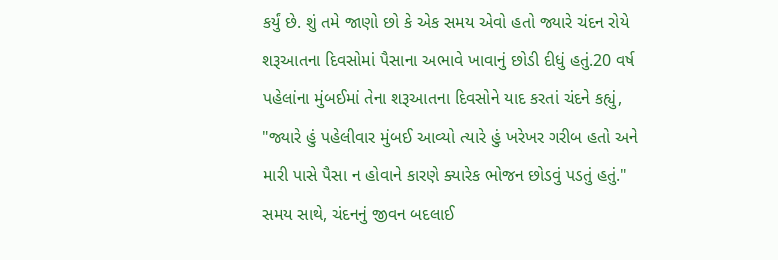કર્યું છે. શું તમે જાણો છો કે એક સમય એવો હતો જ્યારે ચંદન રોયે શરૂઆતના દિવસોમાં પૈસાના અભાવે ખાવાનું છોડી દીધું હતું.20 વર્ષ પહેલાંના મુંબઈમાં તેના શરૂઆતના દિવસોને યાદ કરતાં ચંદને કહ્યું, "જ્યારે હું પહેલીવાર મુંબઈ આવ્યો ત્યારે હું ખરેખર ગરીબ હતો અને મારી પાસે પૈસા ન હોવાને કારણે ક્યારેક ભોજન છોડવું પડતું હતું." સમય સાથે, ચંદનનું જીવન બદલાઈ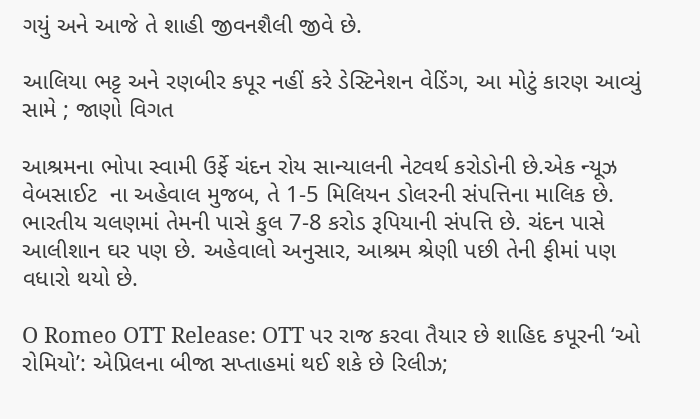ગયું અને આજે તે શાહી જીવનશૈલી જીવે છે.

આલિયા ભટ્ટ અને રણબીર કપૂર નહીં કરે ડેસ્ટિનેશન વેડિંગ, આ મોટું કારણ આવ્યું સામે ; જાણો વિગત

આશ્રમના ભોપા સ્વામી ઉર્ફે ચંદન રોય સાન્યાલની નેટવર્થ કરોડોની છે.એક ન્યૂઝ વેબસાઈટ  ના અહેવાલ મુજબ, તે 1-5 મિલિયન ડોલરની સંપત્તિના માલિક છે. ભારતીય ચલણમાં તેમની પાસે કુલ 7-8 કરોડ રૂપિયાની સંપત્તિ છે. ચંદન પાસે આલીશાન ઘર પણ છે. અહેવાલો અનુસાર, આશ્રમ શ્રેણી પછી તેની ફીમાં પણ વધારો થયો છે.

O Romeo OTT Release: OTT પર રાજ કરવા તૈયાર છે શાહિદ કપૂરની ‘ઓ રોમિયો’: એપ્રિલના બીજા સપ્તાહમાં થઈ શકે છે રિલીઝ;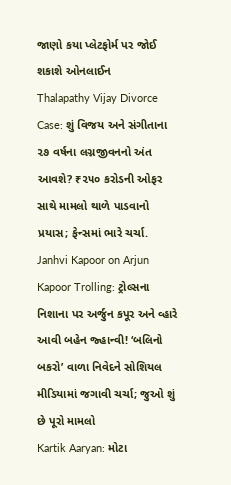જાણો કયા પ્લેટફોર્મ પર જોઈ શકાશે ઓનલાઈન
Thalapathy Vijay Divorce Case: શું વિજય અને સંગીતાના ૨૭ વર્ષના લગ્નજીવનનો અંત આવશે? ₹૨૫૦ કરોડની ઓફર સાથે મામલો થાળે પાડવાનો પ્રયાસ; ફેન્સમાં ભારે ચર્ચા.
Janhvi Kapoor on Arjun Kapoor Trolling: ટ્રોલ્સના નિશાના પર અર્જુન કપૂર અને વ્હારે આવી બહેન જ્હાન્વી! ‘બલિનો બકરો’ વાળા નિવેદને સોશિયલ મીડિયામાં જગાવી ચર્ચા; જુઓ શું છે પૂરો મામલો
Kartik Aaryan: મોટા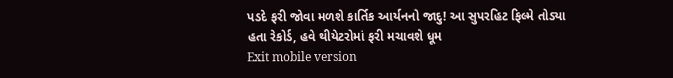પડદે ફરી જોવા મળશે કાર્તિક આર્યનનો જાદુ! આ સુપરહિટ ફિલ્મે તોડ્યા હતા રેકોર્ડ, હવે થીયેટરોમાં ફરી મચાવશે ધૂમ
Exit mobile version